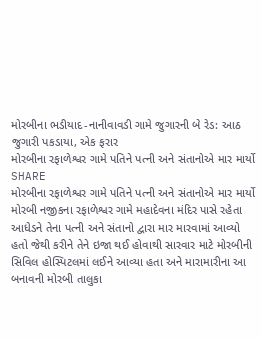મોરબીના ભડીયાદ-નાનીવાવડી ગામે જુગારની બે રેડ: આઠ જુગારી પકડાયા, એક ફરાર
મોરબીના રફાળેશ્વર ગામે પતિને પત્ની અને સંતાનોએ માર માર્યો
SHARE
મોરબીના રફાળેશ્વર ગામે પતિને પત્ની અને સંતાનોએ માર માર્યો
મોરબી નજીકના રફાળેશ્વર ગામે મહાદેવના મંદિર પાસે રહેતા આધેડને તેના પત્ની અને સંતાનો દ્વારા માર મારવામાં આવ્યો હતો જેથી કરીને તેને ઇજા થઈ હોવાથી સારવાર માટે મોરબીની સિવિલ હોસ્પિટલમાં લઈને આવ્યા હતા અને મારામારીના આ બનાવની મોરબી તાલુકા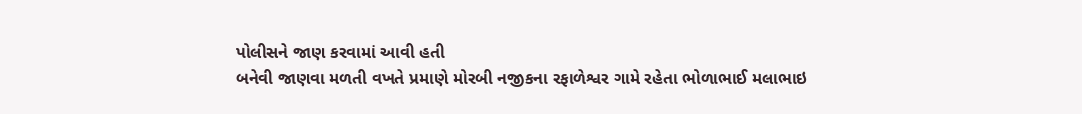પોલીસને જાણ કરવામાં આવી હતી
બનેવી જાણવા મળતી વખતે પ્રમાણે મોરબી નજીકના રફાળેશ્વર ગામે રહેતા ભોળાભાઈ મલાભાઇ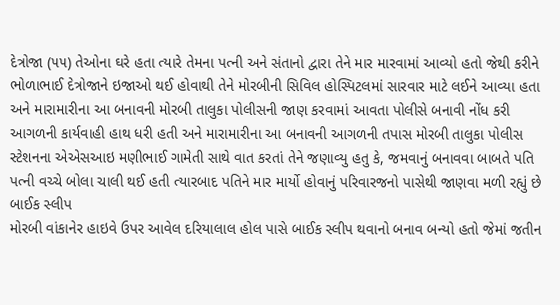દેત્રોજા (૫૫) તેઓના ઘરે હતા ત્યારે તેમના પત્ની અને સંતાનો દ્વારા તેને માર મારવામાં આવ્યો હતો જેથી કરીને ભોળાભાઈ દેત્રોજાને ઇજાઓ થઈ હોવાથી તેને મોરબીની સિવિલ હોસ્પિટલમાં સારવાર માટે લઈને આવ્યા હતા અને મારામારીના આ બનાવની મોરબી તાલુકા પોલીસની જાણ કરવામાં આવતા પોલીસે બનાવી નોંધ કરી આગળની કાર્યવાહી હાથ ધરી હતી અને મારામારીના આ બનાવની આગળની તપાસ મોરબી તાલુકા પોલીસ સ્ટેશનના એએસઆઇ મણીભાઈ ગામેતી સાથે વાત કરતાં તેને જણાવ્યુ હતુ કે, જમવાનું બનાવવા બાબતે પતિ પત્ની વચ્ચે બોલા ચાલી થઈ હતી ત્યારબાદ પતિને માર માર્યો હોવાનું પરિવારજનો પાસેથી જાણવા મળી રહ્યું છે
બાઈક સ્લીપ
મોરબી વાંકાનેર હાઇવે ઉપર આવેલ દરિયાલાલ હોલ પાસે બાઈક સ્લીપ થવાનો બનાવ બન્યો હતો જેમાં જતીન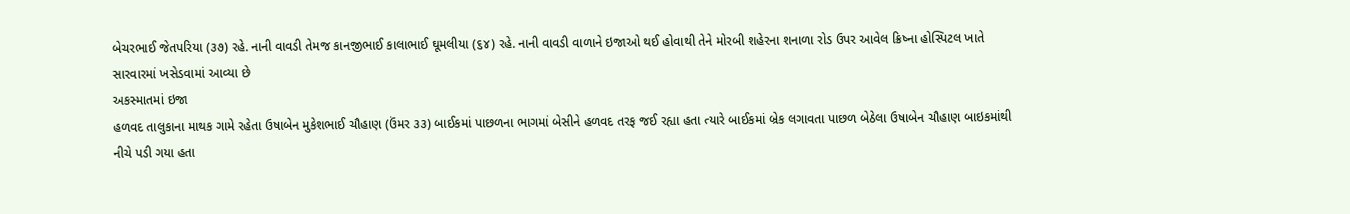બેચરભાઈ જેતપરિયા (૩૭) રહે. નાની વાવડી તેમજ કાનજીભાઈ કાલાભાઈ ઘૂમલીયા (૬૪) રહે. નાની વાવડી વાળાને ઇજાઓ થઈ હોવાથી તેને મોરબી શહેરના શનાળા રોડ ઉપર આવેલ ક્રિષ્ના હોસ્પિટલ ખાતે સારવારમાં ખસેડવામાં આવ્યા છે
અકસ્માતમાં ઇજા
હળવદ તાલુકાના માથક ગામે રહેતા ઉષાબેન મુકેશભાઈ ચૌહાણ (ઉંમર ૩૩) બાઈકમાં પાછળના ભાગમાં બેસીને હળવદ તરફ જઈ રહ્યા હતા ત્યારે બાઈકમાં બ્રેક લગાવતા પાછળ બેઠેલા ઉષાબેન ચૌહાણ બાઇકમાંથી નીચે પડી ગયા હતા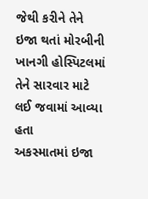જેથી કરીને તેને ઇજા થતાં મોરબીની ખાનગી હોસ્પિટલમાં તેને સારવાર માટે લઈ જવામાં આવ્યા હતા
અકસ્માતમાં ઇજા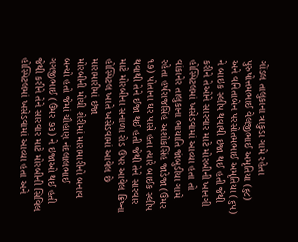ગોંડલ તાલુકાના ત્રાકુડા ગામે રહેતા પુરુષોત્તમભાઈ વેલજીભાઈ અમૃતિયા (૬૮) અને વનિતાબેન પરસોતમભાઈ અમૃતિયા (૬૫) ને બાઇક સ્લીપ થવાથી ઇજા થઈ હતી જેથી કરીને તેઓને સારવાર માટે મોરબીની ખાનગી હોસ્પિટલમાં ખસેડવામાં આવ્યા હતા તો વાંકાનેર તાલુકાના ભાયાતિ જાંબુડીયા ગામે રહેતા હર્ષરાજસિંહ અશોકસિંહ જાડેજા (ઉંમર ૧૭) પોતાના ઘર પાસે હતા ત્યારે બાઈક સ્લીપ થવાથી તેને ઈજા થઈ હતી જેથી તેને સારવાર માટે મોરબીના સનાળા રોડ ઉપર આવેલ ક્રિષ્ના હોસ્પિટલ ખાતે ખસેડવામાં આવેલ છે
મારામારીમાં ઇજા
મોરબીની મોચી શેરીમાં મારામારીનો બનાવ બન્યો હતો જેમાં ચૌહાણ નંદલાલભાઈ ગગજીભાઈ (ઉંમર ૭૩) ને ઇજાઓ થઈ હતી જેથી કરીને તેને સારવાર માટે મોરબીની સિવિલ હોસ્પિટલમાં ખસેડવામાં આવ્યા હતા અને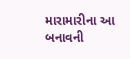મારામારીના આ બનાવની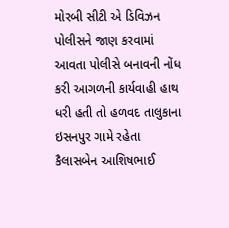મોરબી સીટી એ ડિવિઝન પોલીસને જાણ કરવામાં આવતા પોલીસે બનાવની નોંધ કરી આગળની કાર્યવાહી હાથ ધરી હતી તો હળવદ તાલુકાના ઇસનપુર ગામે રહેતા કૈલાસબેન આશિષભાઈ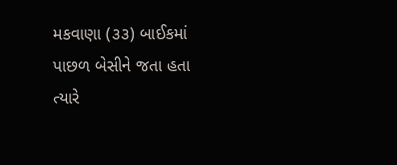મકવાણા (૩૩) બાઈકમાં પાછળ બેસીને જતા હતા ત્યારે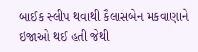બાઈક સ્લીપ થવાથી કૈલાસબેન મકવાણાને ઇજાઓ થઈ હતી જેથી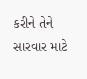કરીને તેને સારવાર માટે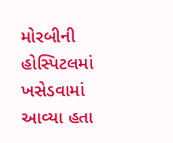મોરબીની હોસ્પિટલમાં ખસેડવામાં આવ્યા હતા